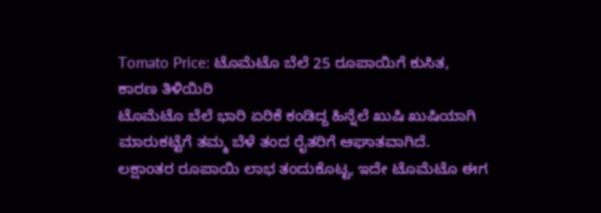Tomato Price: ಟೊಮೆಟೊ ಬೆಲೆ 25 ರೂಪಾಯಿಗೆ ಕುಸಿತ, ಕಾರಣ ತಿಳಿಯಿರಿ
ಟೊಮೆಟೊ ಬೆಲೆ ಭಾರಿ ಏರಿಕೆ ಕಂಡಿದ್ದ ಹಿನ್ನೆಲೆ ಖುಷಿ ಖುಷಿಯಾಗಿ ಮಾರುಕಟ್ಟೆಗೆ ತಮ್ಮ ಬೆಳೆ ತಂದ ರೈತರಿಗೆ ಆಘಾತವಾಗಿದೆ. ಲಕ್ಷಾಂತರ ರೂಪಾಯಿ ಲಾಭ ತಂದುಕೊಟ್ಟ, ಇದೇ ಟೊಮೆಟೊ ಈಗ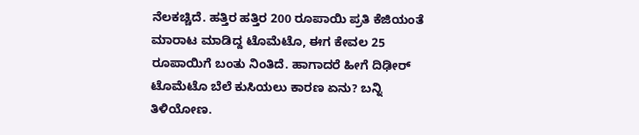ನೆಲಕಚ್ಚಿದೆ. ಹತ್ತಿರ ಹತ್ತಿರ 200 ರೂಪಾಯಿ ಪ್ರತಿ ಕೆಜಿಯಂತೆ ಮಾರಾಟ ಮಾಡಿದ್ದ ಟೊಮೆಟೊ, ಈಗ ಕೇವಲ 25 ರೂಪಾಯಿಗೆ ಬಂತು ನಿಂತಿದೆ. ಹಾಗಾದರೆ ಹೀಗೆ ದಿಢೀರ್ ಟೊಮೆಟೊ ಬೆಲೆ ಕುಸಿಯಲು ಕಾರಣ ಏನು? ಬನ್ನಿ ತಿಳಿಯೋಣ.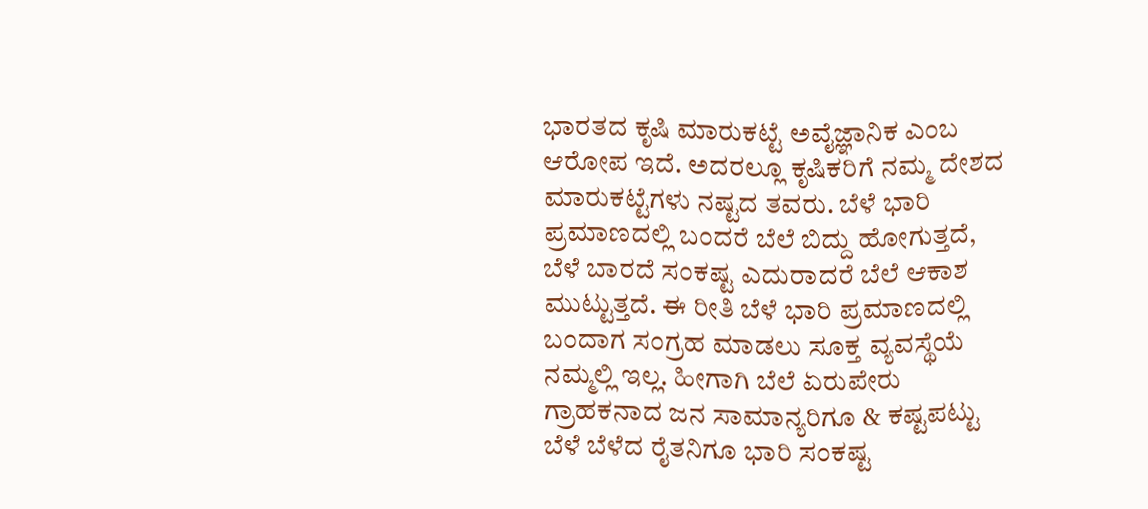ಭಾರತದ ಕೃಷಿ ಮಾರುಕಟ್ಟೆ ಅವೈಜ್ಞಾನಿಕ ಎಂಬ ಆರೋಪ ಇದೆ. ಅದರಲ್ಲೂ ಕೃಷಿಕರಿಗೆ ನಮ್ಮ ದೇಶದ ಮಾರುಕಟ್ಟೆಗಳು ನಷ್ಟದ ತವರು. ಬೆಳೆ ಭಾರಿ ಪ್ರಮಾಣದಲ್ಲಿ ಬಂದರೆ ಬೆಲೆ ಬಿದ್ದು ಹೋಗುತ್ತದೆ, ಬೆಳೆ ಬಾರದೆ ಸಂಕಷ್ಟ ಎದುರಾದರೆ ಬೆಲೆ ಆಕಾಶ ಮುಟ್ಟುತ್ತದೆ. ಈ ರೀತಿ ಬೆಳೆ ಭಾರಿ ಪ್ರಮಾಣದಲ್ಲಿ ಬಂದಾಗ ಸಂಗ್ರಹ ಮಾಡಲು ಸೂಕ್ತ ವ್ಯವಸ್ಥೆಯೆ ನಮ್ಮಲ್ಲಿ ಇಲ್ಲ. ಹೀಗಾಗಿ ಬೆಲೆ ಏರುಪೇರು ಗ್ರಾಹಕನಾದ ಜನ ಸಾಮಾನ್ಯರಿಗೂ & ಕಷ್ಟಪಟ್ಟು ಬೆಳೆ ಬೆಳೆದ ರೈತನಿಗೂ ಭಾರಿ ಸಂಕಷ್ಟ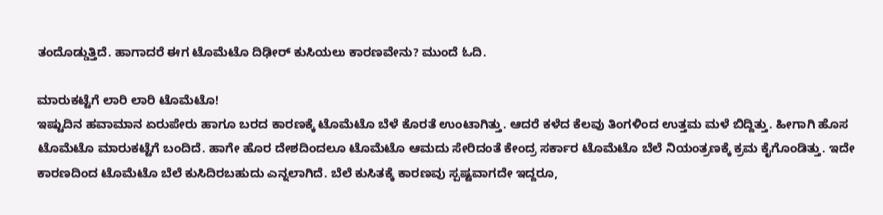ತಂದೊಡ್ಡುತ್ತಿದೆ. ಹಾಗಾದರೆ ಈಗ ಟೊಮೆಟೊ ದಿಢೀರ್ ಕುಸಿಯಲು ಕಾರಣವೇನು? ಮುಂದೆ ಓದಿ.

ಮಾರುಕಟ್ಟೆಗೆ ಲಾರಿ ಲಾರಿ ಟೊಮೆಟೊ!
ಇಷ್ಟುದಿನ ಹವಾಮಾನ ಏರುಪೇರು ಹಾಗೂ ಬರದ ಕಾರಣಕ್ಕೆ ಟೊಮೆಟೊ ಬೆಳೆ ಕೊರತೆ ಉಂಟಾಗಿತ್ತು. ಆದರೆ ಕಳೆದ ಕೆಲವು ತಿಂಗಳಿಂದ ಉತ್ತಮ ಮಳೆ ಬಿದ್ದಿತ್ತು. ಹೀಗಾಗಿ ಹೊಸ ಟೊಮೆಟೊ ಮಾರುಕಟ್ಟೆಗೆ ಬಂದಿದೆ. ಹಾಗೇ ಹೊರ ದೇಶದಿಂದಲೂ ಟೊಮೆಟೊ ಆಮದು ಸೇರಿದಂತೆ ಕೇಂದ್ರ ಸರ್ಕಾರ ಟೊಮೆಟೊ ಬೆಲೆ ನಿಯಂತ್ರಣಕ್ಕೆ ಕ್ರಮ ಕೈಗೊಂಡಿತ್ತು. ಇದೇ ಕಾರಣದಿಂದ ಟೊಮೆಟೊ ಬೆಲೆ ಕುಸಿದಿರಬಹುದು ಎನ್ನಲಾಗಿದೆ. ಬೆಲೆ ಕುಸಿತಕ್ಕೆ ಕಾರಣವು ಸ್ಪಷ್ಟವಾಗದೇ ಇದ್ದರೂ,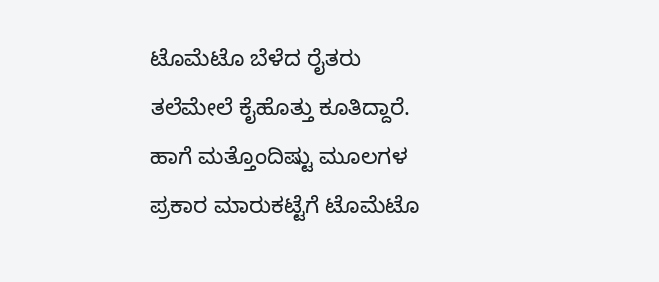ಟೊಮೆಟೊ ಬೆಳೆದ ರೈತರು ತಲೆಮೇಲೆ ಕೈಹೊತ್ತು ಕೂತಿದ್ದಾರೆ.
ಹಾಗೆ ಮತ್ತೊಂದಿಷ್ಟು ಮೂಲಗಳ ಪ್ರಕಾರ ಮಾರುಕಟ್ಟೆಗೆ ಟೊಮೆಟೊ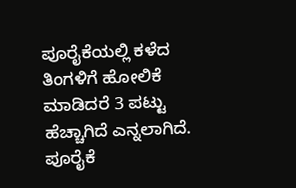ಪೂರೈಕೆಯಲ್ಲಿ ಕಳೆದ ತಿಂಗಳಿಗೆ ಹೋಲಿಕೆ ಮಾಡಿದರೆ 3 ಪಟ್ಟು ಹೆಚ್ಚಾಗಿದೆ ಎನ್ನಲಾಗಿದೆ. ಪೂರೈಕೆ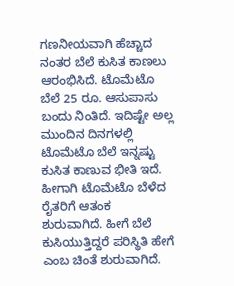ಗಣನೀಯವಾಗಿ ಹೆಚ್ಚಾದ ನಂತರ ಬೆಲೆ ಕುಸಿತ ಕಾಣಲು ಆರಂಭಿಸಿದೆ. ಟೊಮೆಟೊ ಬೆಲೆ 25 ರೂ. ಆಸುಪಾಸು ಬಂದು ನಿಂತಿದೆ. ಇದಿಷ್ಟೇ ಅಲ್ಲ ಮುಂದಿನ ದಿನಗಳಲ್ಲಿ ಟೊಮೆಟೊ ಬೆಲೆ ಇನ್ನಷ್ಟು ಕುಸಿತ ಕಾಣುವ ಭೀತಿ ಇದೆ. ಹೀಗಾಗಿ ಟೊಮೆಟೊ ಬೆಳೆದ ರೈತರಿಗೆ ಆತಂಕ ಶುರುವಾಗಿದೆ. ಹೀಗೆ ಬೆಲೆ ಕುಸಿಯುತ್ತಿದ್ದರೆ ಪರಿಸ್ಥಿತಿ ಹೇಗೆ ಎಂಬ ಚಿಂತೆ ಶುರುವಾಗಿದೆ.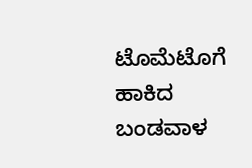ಟೊಮೆಟೊಗೆ ಹಾಕಿದ ಬಂಡವಾಳ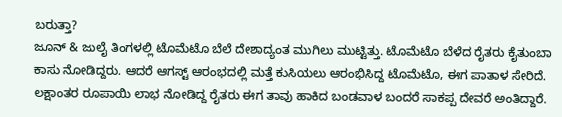ಬರುತ್ತಾ?
ಜೂನ್ & ಜುಲೈ ತಿಂಗಳಲ್ಲಿ ಟೊಮೆಟೊ ಬೆಲೆ ದೇಶಾದ್ಯಂತ ಮುಗಿಲು ಮುಟ್ಟಿತ್ತು. ಟೊಮೆಟೊ ಬೆಳೆದ ರೈತರು ಕೈತುಂಬಾ ಕಾಸು ನೋಡಿದ್ದರು. ಆದರೆ ಆಗಸ್ಟ್ ಆರಂಭದಲ್ಲಿ ಮತ್ತೆ ಕುಸಿಯಲು ಆರಂಭಿಸಿದ್ದ ಟೊಮೆಟೊ, ಈಗ ಪಾತಾಳ ಸೇರಿದೆ. ಲಕ್ಷಾಂತರ ರೂಪಾಯಿ ಲಾಭ ನೋಡಿದ್ದ ರೈತರು ಈಗ ತಾವು ಹಾಕಿದ ಬಂಡವಾಳ ಬಂದರೆ ಸಾಕಪ್ಪ ದೇವರೆ ಅಂತಿದ್ದಾರೆ.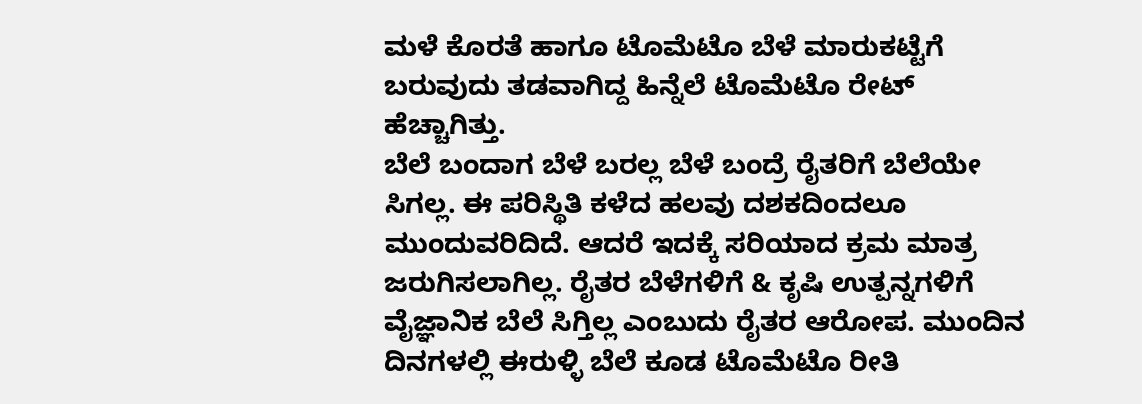ಮಳೆ ಕೊರತೆ ಹಾಗೂ ಟೊಮೆಟೊ ಬೆಳೆ ಮಾರುಕಟ್ಟೆಗೆ ಬರುವುದು ತಡವಾಗಿದ್ದ ಹಿನ್ನೆಲೆ ಟೊಮೆಟೊ ರೇಟ್ ಹೆಚ್ಚಾಗಿತ್ತು.
ಬೆಲೆ ಬಂದಾಗ ಬೆಳೆ ಬರಲ್ಲ ಬೆಳೆ ಬಂದ್ರೆ ರೈತರಿಗೆ ಬೆಲೆಯೇ ಸಿಗಲ್ಲ. ಈ ಪರಿಸ್ಥಿತಿ ಕಳೆದ ಹಲವು ದಶಕದಿಂದಲೂ ಮುಂದುವರಿದಿದೆ. ಆದರೆ ಇದಕ್ಕೆ ಸರಿಯಾದ ಕ್ರಮ ಮಾತ್ರ ಜರುಗಿಸಲಾಗಿಲ್ಲ. ರೈತರ ಬೆಳೆಗಳಿಗೆ & ಕೃಷಿ ಉತ್ಪನ್ನಗಳಿಗೆ ವೈಜ್ಞಾನಿಕ ಬೆಲೆ ಸಿಗ್ತಿಲ್ಲ ಎಂಬುದು ರೈತರ ಆರೋಪ. ಮುಂದಿನ ದಿನಗಳಲ್ಲಿ ಈರುಳ್ಳಿ ಬೆಲೆ ಕೂಡ ಟೊಮೆಟೊ ರೀತಿ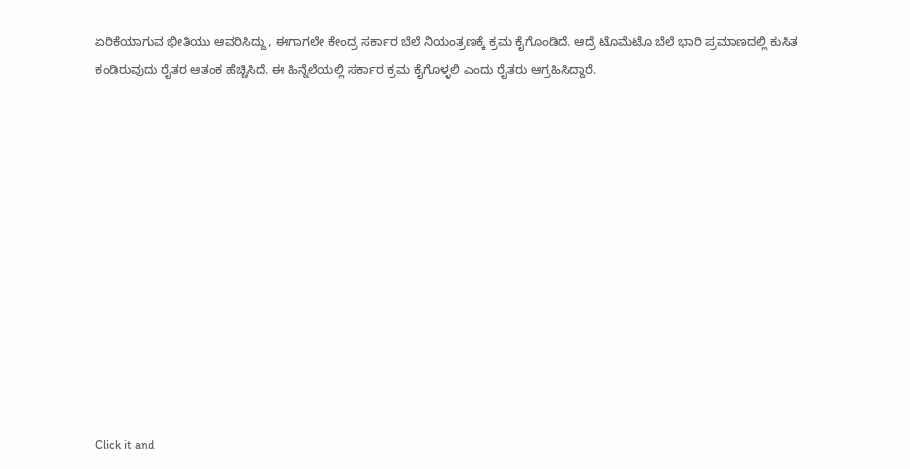ಏರಿಕೆಯಾಗುವ ಭೀತಿಯು ಆವರಿಸಿದ್ದು, ಈಗಾಗಲೇ ಕೇಂದ್ರ ಸರ್ಕಾರ ಬೆಲೆ ನಿಯಂತ್ರಣಕ್ಕೆ ಕ್ರಮ ಕೈಗೊಂಡಿದೆ. ಆದ್ರೆ ಟೊಮೆಟೊ ಬೆಲೆ ಭಾರಿ ಪ್ರಮಾಣದಲ್ಲಿ ಕುಸಿತ ಕಂಡಿರುವುದು ರೈತರ ಆತಂಕ ಹೆಚ್ಚಿಸಿದೆ. ಈ ಹಿನ್ನೆಲೆಯಲ್ಲಿ ಸರ್ಕಾರ ಕ್ರಮ ಕೈಗೊಳ್ಳಲಿ ಎಂದು ರೈತರು ಆಗ್ರಹಿಸಿದ್ದಾರೆ.












Click it and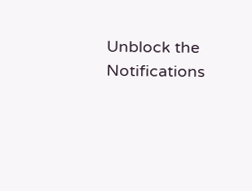Unblock the Notifications